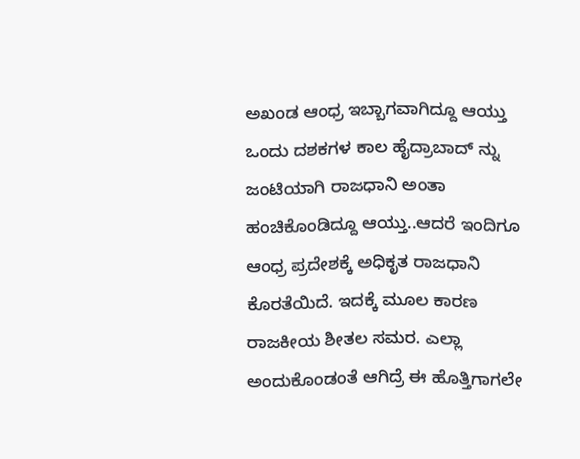ಅಖಂಡ ಆಂಧ್ರ ಇಬ್ಬಾಗವಾಗಿದ್ದೂ ಆಯ್ತು ಒಂದು ದಶಕಗಳ ಕಾಲ ಹೈದ್ರಾಬಾದ್ ನ್ನು ಜಂಟಿಯಾಗಿ ರಾಜಧಾನಿ ಅಂತಾ ಹಂಚಿಕೊಂಡಿದ್ದೂ ಆಯ್ತು..ಆದರೆ ಇಂದಿಗೂ ಆಂಧ್ರ ಪ್ರದೇಶಕ್ಕೆ ಅಧಿಕೃತ ರಾಜಧಾನಿ ಕೊರತೆಯಿದೆ. ಇದಕ್ಕೆ ಮೂಲ ಕಾರಣ ರಾಜಕೀಯ ಶೀತಲ ಸಮರ. ಎಲ್ಲಾ ಅಂದುಕೊಂಡಂತೆ ಆಗಿದ್ರೆ ಈ ಹೊತ್ತಿಗಾಗಲೇ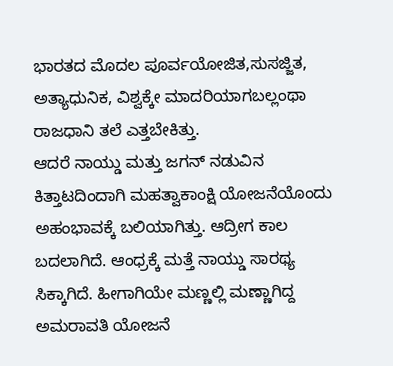ಭಾರತದ ಮೊದಲ ಪೂರ್ವಯೋಜಿತ,ಸುಸಜ್ಜಿತ, ಅತ್ಯಾಧುನಿಕ, ವಿಶ್ವಕ್ಕೇ ಮಾದರಿಯಾಗಬಲ್ಲಂಥಾ ರಾಜಧಾನಿ ತಲೆ ಎತ್ತಬೇಕಿತ್ತು.
ಆದರೆ ನಾಯ್ಡು ಮತ್ತು ಜಗನ್ ನಡುವಿನ ಕಿತ್ತಾಟದಿಂದಾಗಿ ಮಹತ್ವಾಕಾಂಕ್ಷಿ ಯೋಜನೆಯೊಂದು ಅಹಂಭಾವಕ್ಕೆ ಬಲಿಯಾಗಿತ್ತು. ಆದ್ರೀಗ ಕಾಲ ಬದಲಾಗಿದೆ. ಆಂಧ್ರಕ್ಕೆ ಮತ್ತೆ ನಾಯ್ಡು ಸಾರಥ್ಯ ಸಿಕ್ಕಾಗಿದೆ. ಹೀಗಾಗಿಯೇ ಮಣ್ಣಲ್ಲಿ ಮಣ್ಣಾಗಿದ್ದ ಅಮರಾವತಿ ಯೋಜನೆ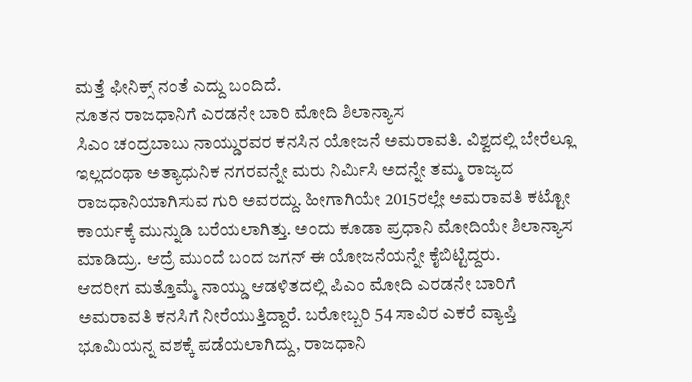ಮತ್ತೆ ಫೀನಿಕ್ಸ್ ನಂತೆ ಎದ್ದು ಬಂದಿದೆ.
ನೂತನ ರಾಜಧಾನಿಗೆ ಎರಡನೇ ಬಾರಿ ಮೋದಿ ಶಿಲಾನ್ಯಾಸ
ಸಿಎಂ ಚಂದ್ರಬಾಬು ನಾಯ್ಡುರವರ ಕನಸಿನ ಯೋಜನೆ ಅಮರಾವತಿ. ವಿಶ್ವದಲ್ಲಿ ಬೇರೆಲ್ಲೂ ಇಲ್ಲದಂಥಾ ಅತ್ಯಾಧುನಿಕ ನಗರವನ್ನೇ ಮರು ನಿರ್ಮಿಸಿ ಅದನ್ನೇ ತಮ್ಮ ರಾಜ್ಯದ ರಾಜಧಾನಿಯಾಗಿಸುವ ಗುರಿ ಅವರದ್ದು. ಹೀಗಾಗಿಯೇ 2015ರಲ್ಲೇ ಅಮರಾವತಿ ಕಟ್ಟೋ ಕಾರ್ಯಕ್ಕೆ ಮುನ್ನುಡಿ ಬರೆಯಲಾಗಿತ್ತು. ಅಂದು ಕೂಡಾ ಪ್ರಧಾನಿ ಮೋದಿಯೇ ಶಿಲಾನ್ಯಾಸ ಮಾಡಿದ್ರು. ಆದ್ರೆ ಮುಂದೆ ಬಂದ ಜಗನ್ ಈ ಯೋಜನೆಯನ್ನೇ ಕೈಬಿಟ್ಟಿದ್ದರು.
ಆದರೀಗ ಮತ್ತೊಮ್ಮೆ ನಾಯ್ಡು ಆಡಳಿತದಲ್ಲಿ ಪಿಎಂ ಮೋದಿ ಎರಡನೇ ಬಾರಿಗೆ ಅಮರಾವತಿ ಕನಸಿಗೆ ನೀರೆಯುತ್ತಿದ್ದಾರೆ. ಬರೋಬ್ಬರಿ 54 ಸಾವಿರ ಎಕರೆ ವ್ಯಾಪ್ತಿ ಭೂಮಿಯನ್ನ ವಶಕ್ಕೆ ಪಡೆಯಲಾಗಿದ್ದು, ರಾಜಧಾನಿ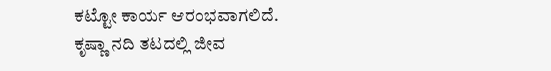ಕಟ್ಟೋ ಕಾರ್ಯ ಆರಂಭವಾಗಲಿದೆ.
ಕೃಷ್ಣಾ ನದಿ ತಟದಲ್ಲಿ ಜೀವ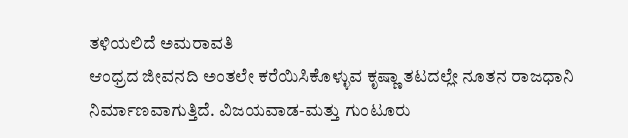ತಳಿಯಲಿದೆ ಅಮರಾವತಿ
ಆಂಧ್ರದ ಜೀವನದಿ ಅಂತಲೇ ಕರೆಯಿಸಿಕೊಳ್ಳುವ ಕೃಷ್ಣಾ ತಟದಲ್ಲೇ ನೂತನ ರಾಜಧಾನಿ ನಿರ್ಮಾಣವಾಗುತ್ತಿದೆ. ವಿಜಯವಾಡ-ಮತ್ತು ಗುಂಟೂರು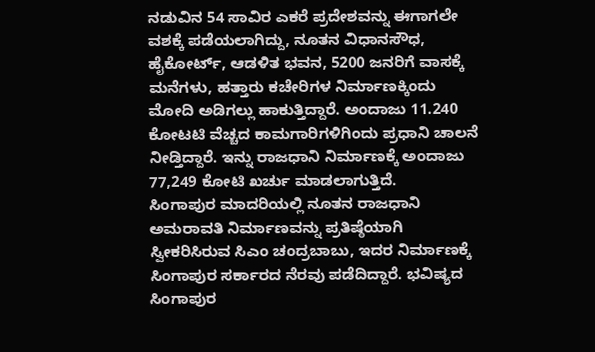ನಡುವಿನ 54 ಸಾವಿರ ಎಕರೆ ಪ್ರದೇಶವನ್ನು ಈಗಾಗಲೇ ವಶಕ್ಕೆ ಪಡೆಯಲಾಗಿದ್ದು, ನೂತನ ವಿಧಾನಸೌಧ, ಹೈಕೋರ್ಟ್, ಆಡಳಿತ ಭವನ, 5200 ಜನರಿಗೆ ವಾಸಕ್ಕೆ ಮನೆಗಳು, ಹತ್ತಾರು ಕಚೇರಿಗಳ ನಿರ್ಮಾಣಕ್ಕಿಂದು ಮೋದಿ ಅಡಿಗಲ್ಲು ಹಾಕುತ್ತಿದ್ದಾರೆ. ಅಂದಾಜು 11.240 ಕೋಟಟಿ ವೆಚ್ಚದ ಕಾಮಗಾರಿಗಳಿಗಿಂದು ಪ್ರಧಾನಿ ಚಾಲನೆ ನೀಡ್ತಿದ್ದಾರೆ. ಇನ್ನು ರಾಜಧಾನಿ ನಿರ್ಮಾಣಕ್ಕೆ ಅಂದಾಜು 77,249 ಕೋಟಿ ಖರ್ಚು ಮಾಡಲಾಗುತ್ತಿದೆ.
ಸಿಂಗಾಪುರ ಮಾದರಿಯಲ್ಲಿ ನೂತನ ರಾಜಧಾನಿ
ಅಮರಾವತಿ ನಿರ್ಮಾಣವನ್ನು ಪ್ರತಿಷ್ಠೆಯಾಗಿ ಸ್ವೀಕರಿಸಿರುವ ಸಿಎಂ ಚಂದ್ರಬಾಬು, ಇದರ ನಿರ್ಮಾಣಕ್ಕೆ ಸಿಂಗಾಪುರ ಸರ್ಕಾರದ ನೆರವು ಪಡೆದಿದ್ದಾರೆ. ಭವಿಷ್ಯದ ಸಿಂಗಾಪುರ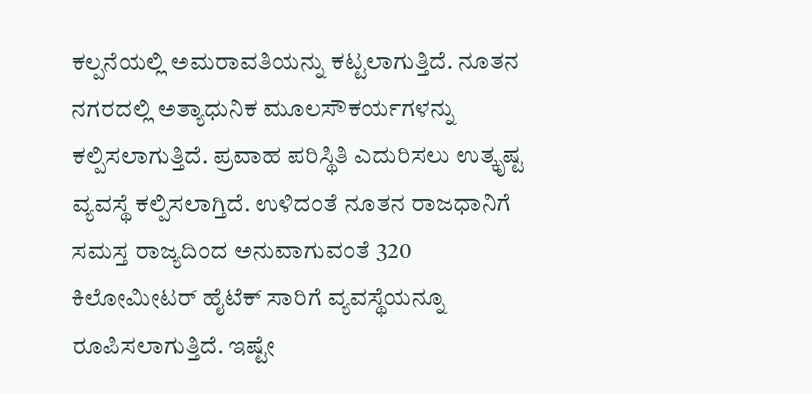ಕಲ್ಪನೆಯಲ್ಲಿ ಅಮರಾವತಿಯನ್ನು ಕಟ್ಟಲಾಗುತ್ತಿದೆ. ನೂತನ ನಗರದಲ್ಲಿ ಅತ್ಯಾಧುನಿಕ ಮೂಲಸೌಕರ್ಯಗಳನ್ನು ಕಲ್ಪಿಸಲಾಗುತ್ತಿದೆ. ಪ್ರವಾಹ ಪರಿಸ್ಥಿತಿ ಎದುರಿಸಲು ಉತ್ಕೃಷ್ಟ ವ್ಯವಸ್ಥೆ ಕಲ್ಪಿಸಲಾಗ್ತಿದೆ. ಉಳಿದಂತೆ ನೂತನ ರಾಜಧಾನಿಗೆ ಸಮಸ್ತ ರಾಜ್ಯದಿಂದ ಅನುವಾಗುವಂತೆ 320 ಕಿಲೋಮೀಟರ್ ಹೈಟೆಕ್ ಸಾರಿಗೆ ವ್ಯವಸ್ಥೆಯನ್ನೂ ರೂಪಿಸಲಾಗುತ್ತಿದೆ. ಇಷ್ಟೇ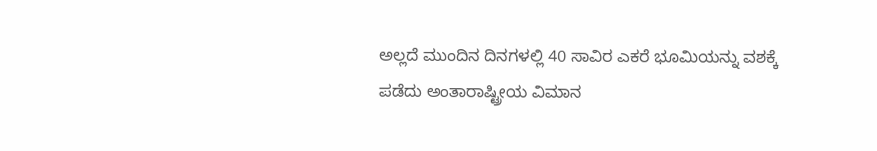ಅಲ್ಲದೆ ಮುಂದಿನ ದಿನಗಳಲ್ಲಿ 40 ಸಾವಿರ ಎಕರೆ ಭೂಮಿಯನ್ನು ವಶಕ್ಕೆ ಪಡೆದು ಅಂತಾರಾಷ್ಟ್ರೀಯ ವಿಮಾನ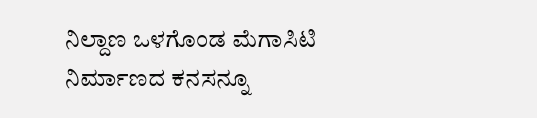ನಿಲ್ದಾಣ ಒಳಗೊಂಡ ಮೆಗಾಸಿಟಿ ನಿರ್ಮಾಣದ ಕನಸನ್ನೂ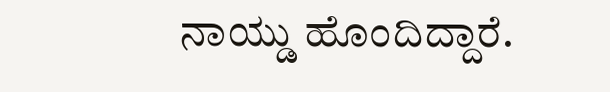ನಾಯ್ಡು ಹೊಂದಿದ್ದಾರೆ.